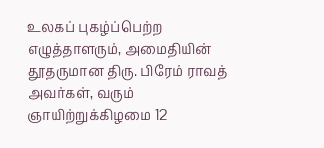உலகப் புகழ்ப்பெற்ற எழுத்தாளரும், அமைதியின் தூதருமான திரு. பிரேம் ராவத் அவர்கள், வரும் ஞாயிற்றுக்கிழமை 12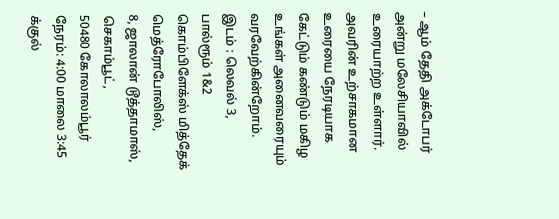– ஆம் தேதி அக்டோபர் அன்று மலேசியாவில் உரையாற்ற உள்ளார். அவரின் உற்சாகமான உரையை நேரடியாக கேட்டும் கண்டும் மகிழ உங்கள் அனைவரையும் வரவேற்கின்றோம்.
இடம் : லெவல் 3, பால்ரூம் 1&2
கொம்பிளேக்ஸ் மித்தேக் மெத்ரோபோலிஸ்,
8, ஜாலான் டூத்தாமாஸ், செகாம்பூட்,
50480 கோலாலம்பூர்
நேரம்: 4:00 மாலை 3:45 க்குல்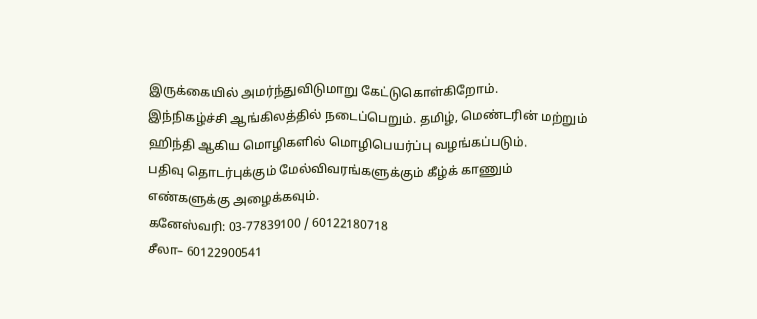இருக்கையில் அமர்ந்துவிடுமாறு கேட்டுகொள்கிறோம்.
இந்நிகழ்ச்சி ஆங்கிலத்தில் நடைப்பெறும். தமிழ், மெண்டரின் மற்றும் ஹிந்தி ஆகிய மொழிகளில் மொழிபெயர்ப்பு வழங்கப்படும்.
பதிவு தொடர்புக்கும் மேல்விவரங்களுக்கும் கீழ்க் காணும் எண்களுக்கு அழைக்கவும்.
கனேஸ்வரி: 03-77839100 / 60122180718
சீலா– 60122900541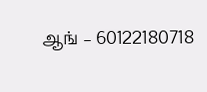ஆங் – 60122180718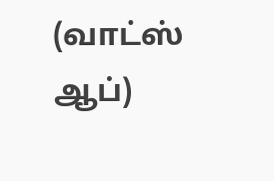(வாட்ஸ் ஆப்)